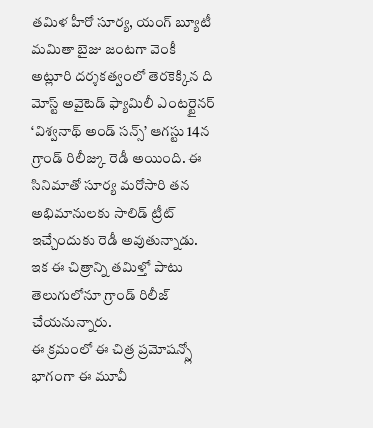తమిళ హీరో సూర్య, యంగ్ బ్యూటీ మమితా బైజు జంటగా వెంకీ అట్లూరి దర్శకత్వంలో తెరకెక్కిన ది మోస్ట్ అవైటెడ్ ఫ్యామిలీ ఎంటర్టైనర్ ‘విశ్వనాథ్ అండ్ సన్స్’ ఆగస్టు 14న గ్రాండ్ రిలీజ్కు రెడీ అయింది. ఈ సినిమాతో సూర్య మరోసారి తన అభిమానులకు సాలిడ్ ట్రీట్ ఇచ్చేందుకు రెడీ అవుతున్నాడు. ఇక ఈ చిత్రాన్ని తమిళ్తో పాటు తెలుగులోనూ గ్రాండ్ రిలీజ్ చేయనున్నారు.
ఈ క్రమంలో ఈ చిత్ర ప్రమోషన్స్లో భాగంగా ఈ మూవీ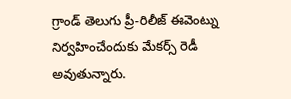గ్రాండ్ తెలుగు ప్రీ-రిలీజ్ ఈవెంట్ను నిర్వహించేందుకు మేకర్స్ రెడీ అవుతున్నారు.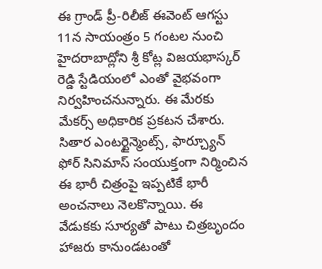ఈ గ్రాండ్ ప్రీ-రిలీజ్ ఈవెంట్ ఆగస్టు 11న సాయంత్రం 5 గంటల నుంచి హైదరాబాద్లోని శ్రీ కోట్ల విజయభాస్కర్ రెడ్డి స్టేడియంలో ఎంతో వైభవంగా నిర్వహించనున్నారు. ఈ మేరకు మేకర్స్ అధికారిక ప్రకటన చేశారు.
సితార ఎంటర్టైన్మెంట్స్, ఫార్చ్యూన్ ఫోర్ సినిమాస్ సంయుక్తంగా నిర్మించిన ఈ భారీ చిత్రంపై ఇప్పటికే భారీ అంచనాలు నెలకొన్నాయి. ఈ వేడుకకు సూర్యతో పాటు చిత్రబృందం హాజరు కానుండటంతో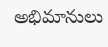అభిమానులు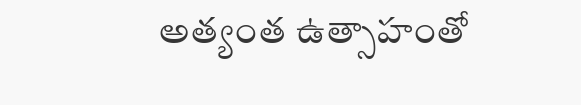అత్యంత ఉత్సాహంతో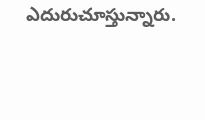ఎదురుచూస్తున్నారు.